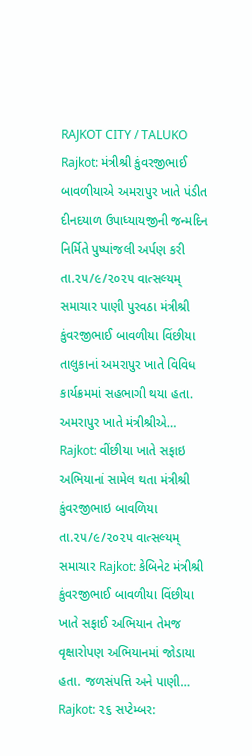RAJKOT CITY / TALUKO
Rajkot: મંત્રીશ્રી કુંવરજીભાઈ બાવળીયાએ અમરાપુર ખાતે પંડીત દીનદયાળ ઉપાધ્યાયજીની જન્મદિન નિર્મિતે પુષ્પાંજલી અર્પણ કરી
તા.૨૫/૯/૨૦૨૫ વાત્સલ્યમ્ સમાચાર પાણી પુરવઠા મંત્રીશ્રી કુંવરજીભાઈ બાવળીયા વિંછીયા તાલુકાનાં અમરાપુર ખાતે વિવિધ કાર્યક્રમમાં સહભાગી થયા હતા. અમરાપુર ખાતે મંત્રીશ્રીએ…
Rajkot: વીંછીયા ખાતે સફાઇ અભિયાનાં સામેલ થતા મંત્રીશ્રી કુંવરજીભાઇ બાવળિયા
તા.૨૫/૯/૨૦૨૫ વાત્સલ્યમ્ સમાચાર Rajkot: કેબિનેટ મંત્રીશ્રી કુંવરજીભાઈ બાવળીયા વિંછીયા ખાતે સફાઈ અભિયાન તેમજ વૃક્ષારોપણ અભિયાનમાં જોડાયા હતા. જળસંપત્તિ અને પાણી…
Rajkot: ૨૬ સપ્ટેમ્બર: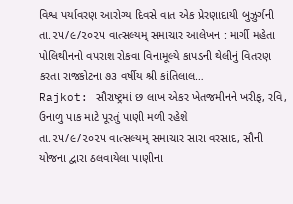વિશ્વ પર્યાવરણ આરોગ્ય દિવસે વાત એક પ્રેરણાદાયી બુઝુર્ગની
તા.૨૫/૯/૨૦૨૫ વાત્સલ્યમ્ સમાચાર આલેખન : માર્ગી મહેતા પોલિથીનનો વપરાશ રોકવા વિનામૂલ્યે કાપડની થેલીનું વિતરણ કરતા રાજકોટના ૭૩ વર્ષીય શ્રી કાંતિલાલ…
Rajkot: સૌરાષ્ટ્રમાં છ લાખ એકર ખેતજમીનને ખરીફ, રવિ, ઉનાળુ પાક માટે પૂરતું પાણી મળી રહેશે
તા.૨૫/૯/૨૦૨૫ વાત્સલ્યમ્ સમાચાર સારા વરસાદ, સૌની યોજના દ્વારા ઠલવાયેલા પાણીના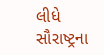લીધે સૌરાષ્ટ્રના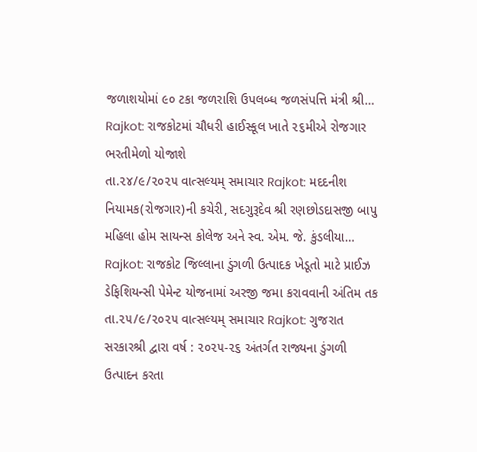જળાશયોમાં ૯૦ ટકા જળરાશિ ઉપલબ્ધ જળસંપત્તિ મંત્રી શ્રી…
Rajkot: રાજકોટમાં ચૌધરી હાઈસ્કૂલ ખાતે ૨૬મીએ રોજગાર ભરતીમેળો યોજાશે
તા.૨૪/૯/૨૦૨૫ વાત્સલ્યમ્ સમાચાર Rajkot: મદદનીશ નિયામક(રોજગાર)ની કચેરી, સદગુરૂદેવ શ્રી રણછોડદાસજી બાપુ મહિલા હોમ સાયન્સ કોલેજ અને સ્વ. એમ. જે. કુંડલીયા…
Rajkot: રાજકોટ જિલ્લાના ડુંગળી ઉત્પાદક ખેડૂતો માટે પ્રાઈઝ ડેફિશિયન્સી પેમેન્ટ યોજનામાં અરજી જમા કરાવવાની અંતિમ તક
તા.૨૫/૯/૨૦૨૫ વાત્સલ્યમ્ સમાચાર Rajkot: ગુજરાત સરકારશ્રી દ્વારા વર્ષ : ૨૦૨૫-૨૬ અંતર્ગત રાજ્યના ડુંગળી ઉત્પાદન કરતા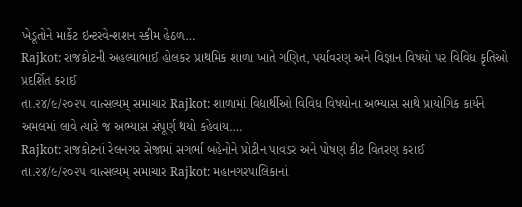ખેડૂતોને માર્કેટ ઇન્ટરવેન્શશન સ્કીમ હેઠળ…
Rajkot: રાજકોટની અહલ્યાભાઈ હોલકર પ્રાથમિક શાળા ખાતે ગણિત, પર્યાવરણ અને વિજ્ઞાન વિષયો પર વિવિધ કૃતિઓ પ્રદર્શિત કરાઈ
તા.૨૪/૯/૨૦૨૫ વાત્સલ્યમ્ સમાચાર Rajkot: શાળામાં વિદ્યાર્થીઓ વિવિધ વિષયોના અભ્યાસ સાથે પ્રાયોગિક કાર્યને અમલમાં લાવે ત્યારે જ અભ્યાસ સંપૂર્ણ થયો કહેવાય.…
Rajkot: રાજકોટનાં રેલનગર સેજામાં સગર્ભા બહેનોને પ્રોટીન પાવડર અને પોષણ કીટ વિતરણ કરાઈ
તા.૨૪/૯/૨૦૨૫ વાત્સલ્યમ્ સમાચાર Rajkot: મહાનગરપાલિકાનાં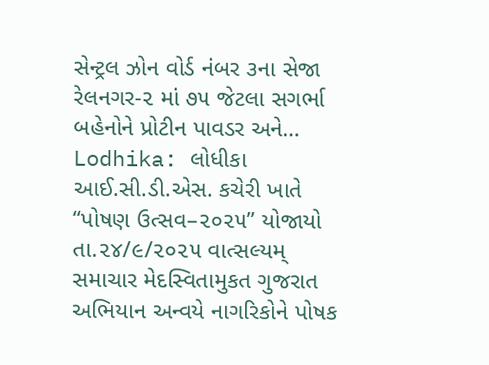સેન્ટ્રલ ઝોન વોર્ડ નંબર ૩ના સેજા રેલનગર-૨ માં ૭૫ જેટલા સગર્ભા બહેનોને પ્રોટીન પાવડર અને…
Lodhika: લોધીકા આઈ.સી.ડી.એસ. કચેરી ખાતે “પોષણ ઉત્સવ–૨૦૨૫” યોજાયો
તા.૨૪/૯/૨૦૨૫ વાત્સલ્યમ્ સમાચાર મેદસ્વિતામુકત ગુજરાત અભિયાન અન્વયે નાગરિકોને પોષક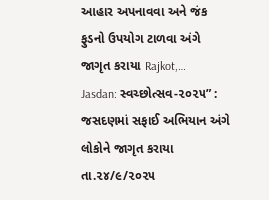આહાર અપનાવવા અને જંક ફુડનો ઉપયોગ ટાળવા અંગે જાગૃત કરાયા Rajkot,…
Jasdan: સ્વચ્છોત્સવ-૨૦૨૫” : જસદણમાં સફાઈ અભિયાન અંગે લોકોને જાગૃત કરાયા
તા.૨૪/૯/૨૦૨૫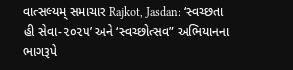વાત્સલ્યમ્ સમાચાર Rajkot, Jasdan: ‘સ્વચ્છતા હી સેવા-૨૦૨૫’ અને ‘સ્વચ્છોત્સવ” અભિયાનના ભાગરૂપે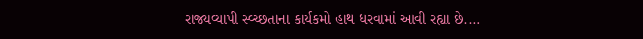રાજ્યવ્યાપી સ્વ્ચ્છતાના કાર્યકમો હાથ ધરવામાં આવી રહ્યા છે.…